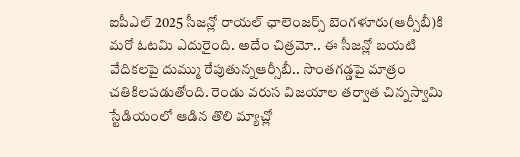ఐపీఎల్ 2025 సీజన్లో రాయల్ ఛాలెంజర్స్ బెంగళూరు(ఆర్సీబీ)కి మరో ఓటమి ఎదురైంది. అదేం చిత్రమో.. ఈ సీజన్లో బయటి వేదికలపై దుమ్ము రేపుతున్నఆర్సీబీ.. సొంతగడ్డపై మాత్రం చతికిలపడుతోంది. రెండు వరుస విజయాల తర్వాత చిన్నస్వామి స్టేడియంలో ఆడిన తొలి మ్యాచ్లో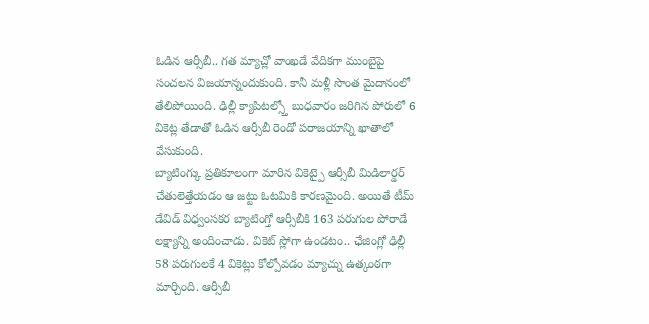ఓడిన ఆర్సీబీ.. గత మ్యాచ్లో వాంఖడే వేదికగా ముంబైపై సంచలన విజయాన్నందుకుంది. కానీ మళ్లీ సొంత మైదానంలో తేలిపోయింది. ఢిల్లీ క్యాపిటల్స్తో బుధవారం జరిగిన పోరులో 6 వికెట్ల తేడాతో ఓడిన ఆర్సీబీ రెండో పరాజయాన్ని ఖాతాలో వేసుకుంది.
బ్యాటింగ్కు ప్రతికూలంగా మారిన వికెట్పై ఆర్సీబీ మిడిలార్డర్ చేతులెత్తేయడం ఆ జట్టు ఓటమికి కారణమైంది. అయితే టీమ్ డేవిడ్ విధ్వంసకర బ్యాటింగ్తో ఆర్సీబీకి 163 పరుగుల పోరాడే లక్ష్యాన్ని అందించాడు. వికెట్ స్లోగా ఉండటం.. ఛేజింగ్లో ఢిల్లీ 58 పరుగులకే 4 వికెట్లు కోల్పోవడం మ్యాచ్ను ఉత్కంఠగా మార్చింది. ఆర్సీబీ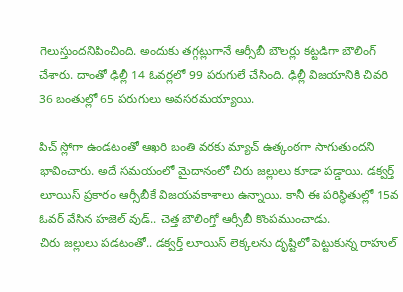గెలుస్తుందనిపించింది. అందుకు తగ్గట్లుగానే ఆర్సీబీ బౌలర్లు కట్టడిగా బౌలింగ్ చేశారు. దాంతో ఢిల్లీ 14 ఓవర్లలో 99 పరుగులే చేసింది. ఢిల్లీ విజయానికి చివరి 36 బంతుల్లో 65 పరుగులు అవసరమయ్యాయి.

పిచ్ స్లోగా ఉండటంతో ఆఖరి బంతి వరకు మ్యాచ్ ఉత్కంఠగా సాగుతుందని భావించారు. అదే సమయంలో మైదానంలో చిరు జల్లులు కూడా పడ్డాయి. డక్వర్త్ లూయిస్ ప్రకారం ఆర్సీబీకే విజయవకాశాలు ఉన్నాయి. కానీ ఈ పరిస్థితుల్లో 15వ ఓవర్ వేసిన హజెల్ వుడ్.. చెత్త బౌలింగ్తో ఆర్సీబీ కొంపముంచాడు.
చిరు జల్లులు పడటంతో.. డక్వర్త్ లూయిస్ లెక్కలను దృష్టిలో పెట్టుకున్న రాహుల్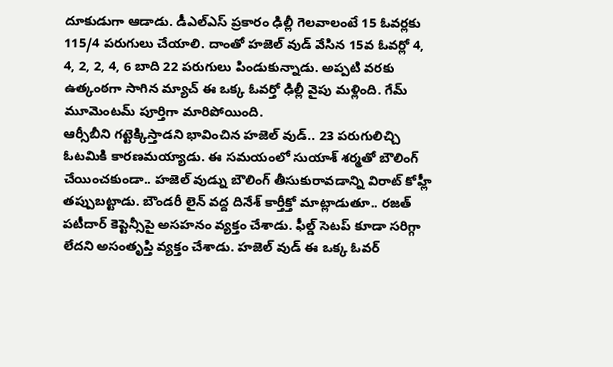దూకుడుగా ఆడాడు. డీఎల్ఎస్ ప్రకారం ఢిల్లీ గెలవాలంటే 15 ఓవర్లకు 115/4 పరుగులు చేయాలి. దాంతో హజెల్ వుడ్ వేసిన 15వ ఓవర్లో 4, 4, 2, 2, 4, 6 బాది 22 పరుగులు పిండుకున్నాడు. అప్పటి వరకు ఉత్కంఠగా సాగిన మ్యాచ్ ఈ ఒక్క ఓవర్తో ఢిల్లీ వైపు మళ్లింది. గేమ్ మూమెంటమ్ పూర్తిగా మారిపోయింది.
ఆర్సీబీని గట్టెక్కిస్తాడని భావించిన హజెల్ వుడ్.. 23 పరుగులిచ్చి ఓటమికి కారణమయ్యాడు. ఈ సమయంలో సుయాశ్ శర్మతో బౌలింగ్ చేయించకుండా.. హజెల్ వుడ్ను బౌలింగ్ తీసుకురావడాన్ని విరాట్ కోహ్లీ తప్పుబట్టాడు. బౌండరీ లైన్ వద్ద దినేశ్ కార్తీక్తో మాట్లాడుతూ.. రజత్ పటీదార్ కెప్టెన్సీపై అసహనం వ్యక్తం చేశాడు. ఫీల్డ్ సెటప్ కూడా సరిగ్గా లేదని అసంతృప్తి వ్యక్తం చేశాడు. హజెల్ వుడ్ ఈ ఒక్క ఓవర్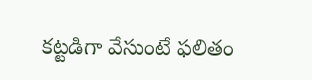కట్టడిగా వేసుంటే ఫలితం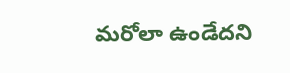మరోలా ఉండేదని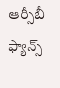ఆర్సీబీ ఫ్యాన్స్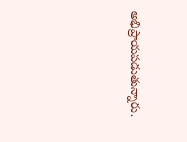అభిప్రాయపడుతున్నారు.